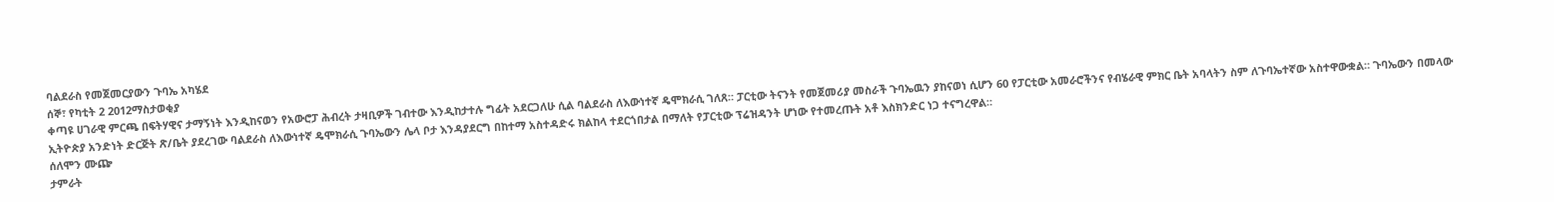ባልደራስ የመጀመርያውን ጉባኤ አካሄደ
ሰኞ፣ የካቲት 2 2012ማስታወቂያ
ቀጣዩ ሀገራዊ ምርጫ በፍትሃዊና ታማኝነት እንዲከናወን የአውሮፓ ሕብረት ታዛቢዎች ገብተው እንዲከታተሉ ግፊት አደርጋለሁ ሲል ባልደራስ ለእውነተኛ ዴሞክራሲ ገለጸ። ፓርቲው ትናንት የመጀመሪያ መስራች ጉባኤዉን ያከናወነ ሲሆን 60 የፓርቲው አመራሮችንና የብሄራዊ ምክር ቤት አባላትን ስም ለጉባኤተኛው አስተዋውቋል። ጉባኤውን በመላው ኢትዮጵያ አንድነት ድርጅት ጽ/ቤት ያደረገው ባልደራስ ለእውነተኛ ዴሞክራሲ ጉባኤውን ሌላ ቦታ እንዳያደርግ በከተማ አስተዳድሩ ክልከላ ተደርጎበታል በማለት የፓርቲው ፕሬዝዳንት ሆነው የተመረጡት አቶ እስክንድር ነጋ ተናግረዋል።
ሰለሞን ሙጬ
ታምራት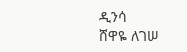ዲንሳ
ሸዋዬ ለገሠ